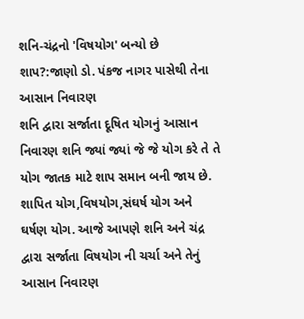શનિ-ચંદ્રનો 'વિષયોગ' બન્યો છે શાપ?:જાણો ડો. પંકજ નાગર પાસેથી તેના આસાન નિવારણ
શનિ દ્વારા સર્જાતા દૂષિત યોગનું આસાન નિવારણ શનિ જ્યાં જ્યાં જે જે યોગ કરે તે તે યોગ જાતક માટે શાપ સમાન બની જાય છે.
શાપિત યોગ,વિષયોગ,સંઘર્ષ યોગ અને ઘર્ષણ યોગ. આજે આપણે શનિ અને ચંદ્ર દ્વારા સર્જાતા વિષયોગ ની ચર્ચા અને તેનું આસાન નિવારણ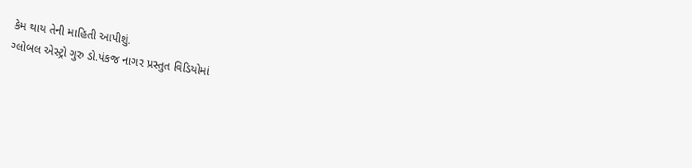કેમ થાય તેની માહિતી આપીશું.
ગ્લોબલ એસ્ટ્રો ગુરુ ડો.પંકજ નાગર પ્રસ્તુત વિડિયોમાં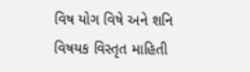વિષ યોગ વિષે અને શનિ વિષયક વિસ્તૃત માહિતી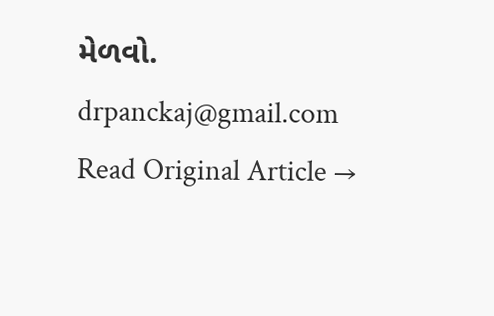મેળવો.
drpanckaj@gmail.com
Read Original Article →